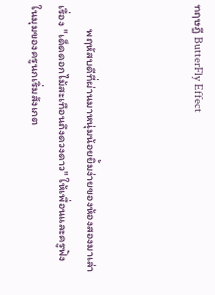ทฤษฎี ButterFly Effect



         พฤหัสบดีที่ผ่านมาหนุ่มน้อยยิ้มง่ายของห้องสองมาเล่าเรื่อง "เด็ดดอกไม้สะเทือนถึงดวงดาว" ให้เพื่อนและครูฟัง   ในมุมของครูนกเริ่มสังเกต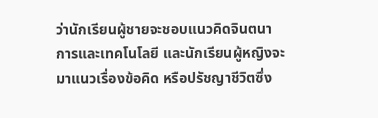ว่านักเรียนผู้ชายจะชอบแนวคิดจินตนาการและเทคโนโลยี และนักเรียนผู้หญิงจะมาแนวเรื่องข้อคิด หรือปรัชญาชีวิตซึ่ง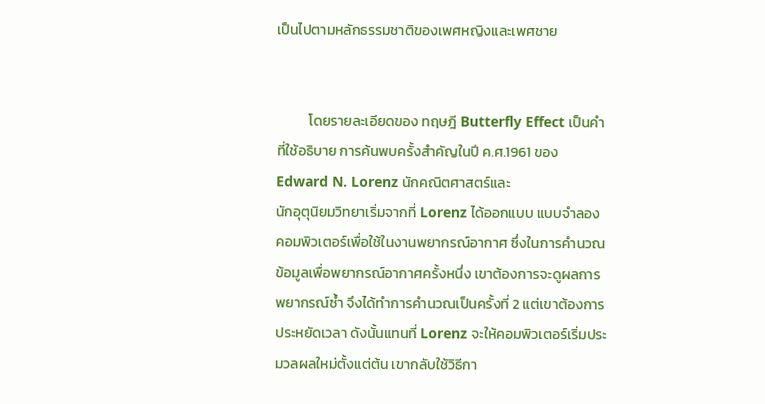เป็นไปตามหลักธรรมชาติของเพศหญิงและเพศชาย


          โดยรายละเอียดของ ทฤษฎี Butterfly Effect เป็นคำที่ใช้อธิบาย การค้นพบครั้งสำคัญในปี ค.ศ.1961 ของ Edward N. Lorenz นักคณิตศาสตร์และ
นักอุตุนิยมวิทยาเริ่มจากที่ Lorenz ได้ออกแบบ แบบจำลองคอมพิวเตอร์เพื่อใช้ในงานพยากรณ์อากาศ ซึ่งในการคำนวณข้อมูลเพื่อพยากรณ์อากาศครั้งหนึ่ง เขาต้องการจะดูผลการพยากรณ์ซ้ำ จึงได้ทำการคำนวณเป็นครั้งที่ 2 แต่เขาต้องการประหยัดเวลา ดังนั้นแทนที่ Lorenz จะให้คอมพิวเตอร์เริ่มประมวลผลใหม่ตั้งแต่ต้น เขากลับใช้วิธีกา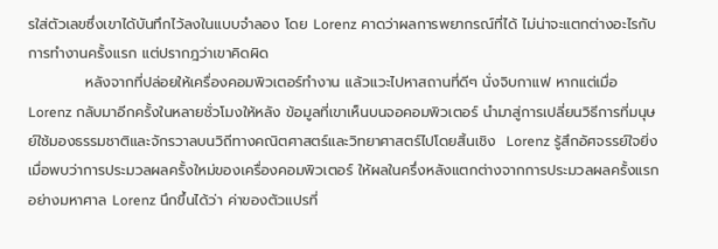รใส่ตัวเลขซึ่งเขาได้บันทึกไว้ลงในแบบจำลอง โดย Lorenz คาดว่าผลการพยากรณ์ที่ได้ ไม่น่าจะแตกต่างอะไรกับการทำงานครั้งแรก แต่ปรากฎว่าเขาคิดผิด
           หลังจากที่ปล่อยให้เครื่องคอมพิวเตอร์ทำงาน แล้วแวะไปหาสถานที่ดีๆ นั่งจิบกาแฟ หากแต่เมื่อ Lorenz กลับมาอีกครั้งในหลายชั่วโมงให้หลัง ข้อมูลที่เขาเห็นบนจอคอมพิวเตอร์ นำมาสู่การเปลี่ยนวิธีการที่มนุษย์ใช้มองธรรมชาติและจักรวาลบนวิถีทางคณิตศาสตร์และวิทยาศาสตร์ไปโดยสิ้นเชิง  Lorenz รู้สึกอัศจรรย์ใจยิ่ง เมื่อพบว่าการประมวลผลครั้งใหม่ของเครื่องคอมพิวเตอร์ ให้ผลในครึ่งหลังแตกต่างจากการประมวลผลครั้งแรกอย่างมหาศาล Lorenz นึกขึ้นได้ว่า ค่าของตัวแปรที่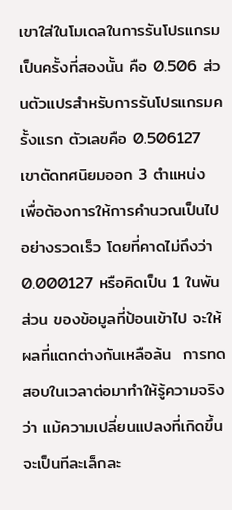เขาใส่ในโมเดลในการรันโปรแกรมเป็นครั้งที่สองนั้น คือ 0.506 ส่วนตัวแปรสำหรับการรันโปรแกรมครั้งแรก ตัวเลขคือ 0.506127 เขาตัดทศนิยมออก 3 ตำแหน่ง เพื่อต้องการให้การคำนวณเป็นไปอย่างรวดเร็ว โดยที่คาดไม่ถึงว่า 0.000127 หรือคิดเป็น 1 ในพันส่วน ของข้อมูลที่ป้อนเข้าไป จะให้ผลที่แตกต่างกันเหลือล้น  การทดสอบในเวลาต่อมาทำให้รู้ความจริงว่า แม้ความเปลี่ยนแปลงที่เกิดขึ้นจะเป็นทีละเล็กละ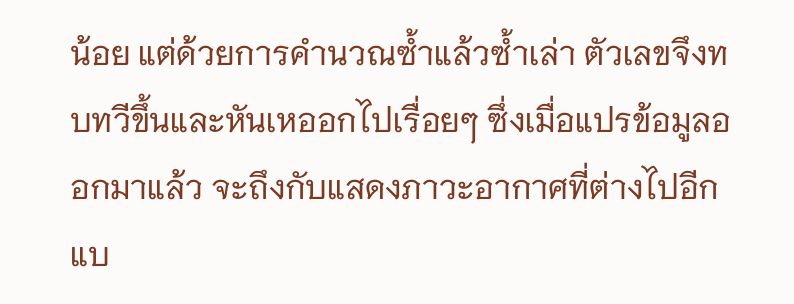น้อย แต่ด้วยการคำนวณซ้ำแล้วซ้ำเล่า ตัวเลขจึงทบทวีขึ้นและหันเหออกไปเรื่อยๆ ซึ่งเมื่อแปรข้อมูลออกมาแล้ว จะถึงกับแสดงภาวะอากาศที่ต่างไปอีกแบ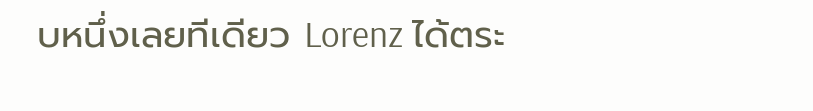บหนึ่งเลยทีเดียว Lorenz ได้ตระ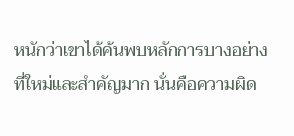หนักว่าเขาได้ค้นพบหลักการบางอย่างที่ใหม่และสำคัญมาก นั่นคือความผิด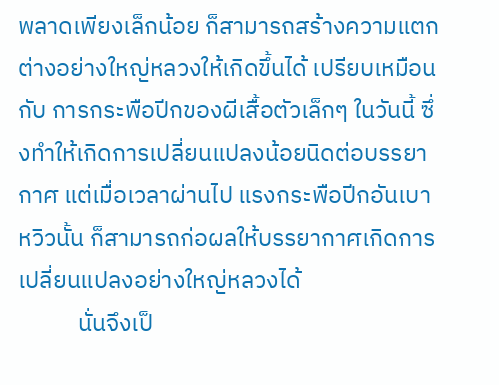พลาดเพียงเล็กน้อย ก็สามารถสร้างความแตกต่างอย่างใหญ่หลวงให้เกิดขึ้นได้ เปรียบเหมือนกับ การกระพือปีกของผีเสื้อตัวเล็กๆ ในวันนี้ ซึ่งทำให้เกิดการเปลี่ยนแปลงน้อยนิดต่อบรรยากาศ แต่เมื่อเวลาผ่านไป แรงกระพือปีกอันเบาหวิวนั้น ก็สามารถก่อผลให้บรรยากาศเกิดการเปลี่ยนแปลงอย่างใหญ่หลวงได้
           นั่นจึงเป็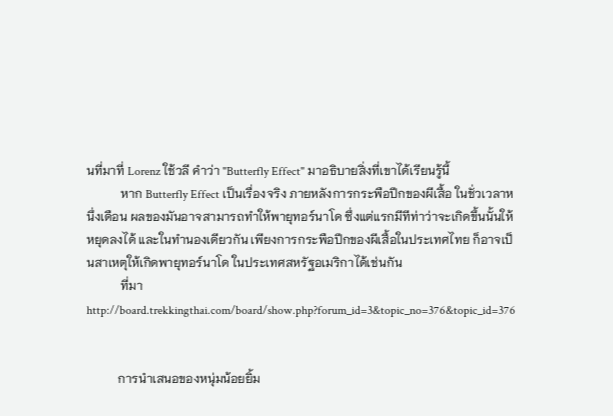นที่มาที่ Lorenz ใช้วลี คำว่า "Butterfly Effect" มาอธิบายสิ่งที่เขาได้เรียนรู้นี้
           หาก Butterfly Effect เป็นเรื่องจริง ภายหลังการกระพือปีกของผีเสื้อ ในชั่วเวลาหนึ่งเดือน ผลของมันอาจสามารถทำให้พายุทอร์นาโด ซึ่งแต่แรกมีทีท่าว่าจะเกิดขึ้นนั้นให้หยุดลงได้ และในทำนองเดียวกัน เพียงการกระพือปีกของผีเสื้อในประเทศไทย ก็อาจเป็นสาเหตุให้เกิดพายุทอร์นาโด ในประเทศสหรัฐอเมริกาได้เช่นกัน
           ที่มา  http://board.trekkingthai.com/board/show.php?forum_id=3&topic_no=376&topic_id=376


          การนำเสนอของหนุ่มน้อยยิ้ม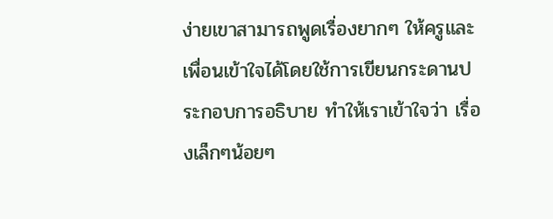ง่ายเขาสามารถพูดเรื่องยากๆ ให้ครูและเพื่อนเข้าใจได้โดยใช้การเขียนกระดานประกอบการอธิบาย ทำให้เราเข้าใจว่า เรื่องเล็กๆน้อยๆ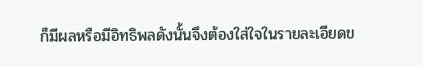ก็มีผลหรือมีอิทธิพลดังนั้นจึงต้องใส่ใจในรายละเอียดข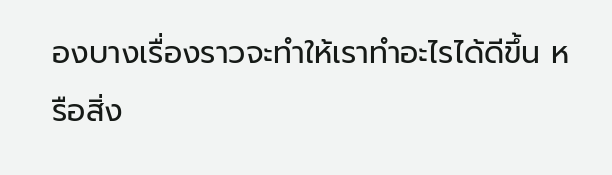องบางเรื่องราวจะทำให้เราทำอะไรได้ดีขึ้น หรือสิ่ง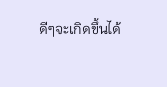ดีๆจะเกิดขึ้นได้